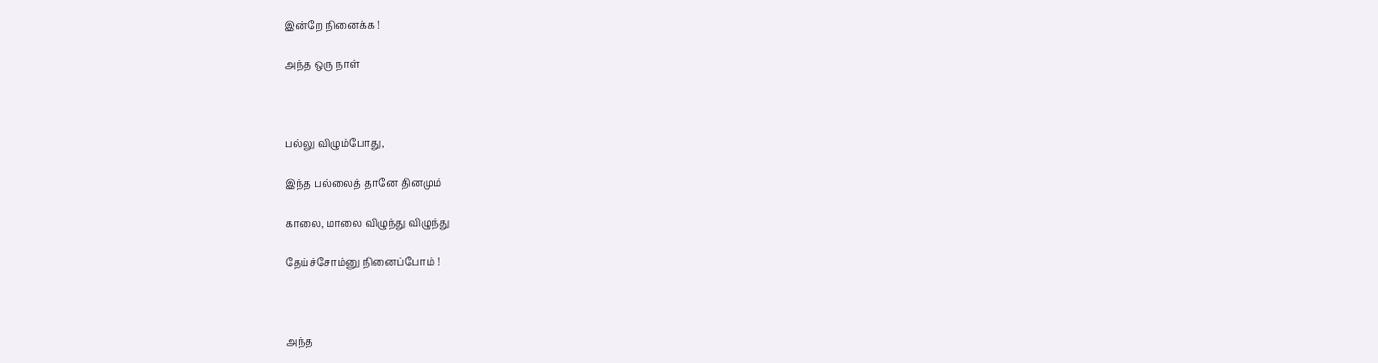இன்றே நினைக்க !

அந்த ஒரு நாள்



பல்லு விழும்போது,

இந்த பல்லைத் தானே தினமும்

காலை, மாலை விழுந்து விழுந்து

தேய்ச்சோம்னு நினைப்போம் !



அந்த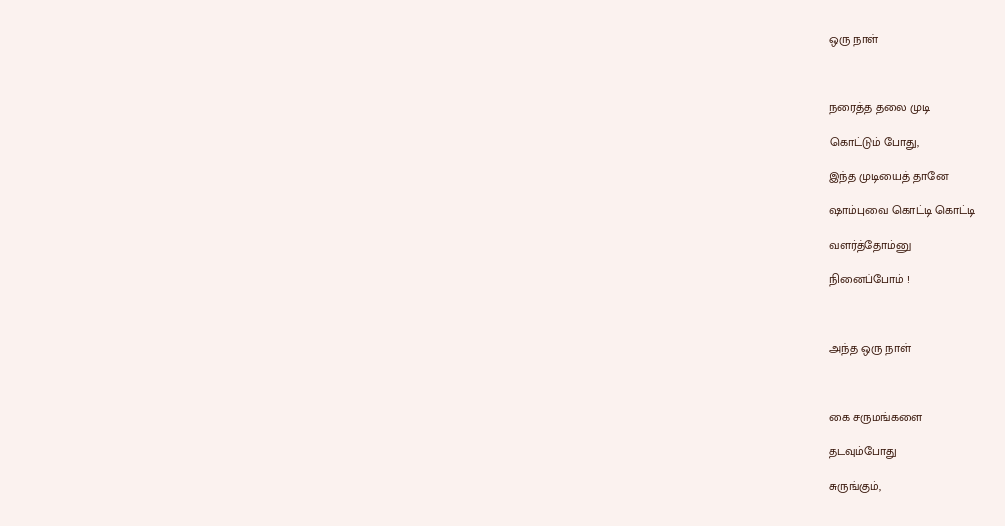ஒரு நாள்



நரைத்த தலை முடி

கொட்டும் போது,

இந்த முடியைத் தானே

ஷாம்புவை கொட்டி கொட்டி

வளர்த்தோம்னு

நினைப்போம் !



அந்த ஒரு நாள்



கை சருமங்களை

தடவும்போது

சுருங்கும்,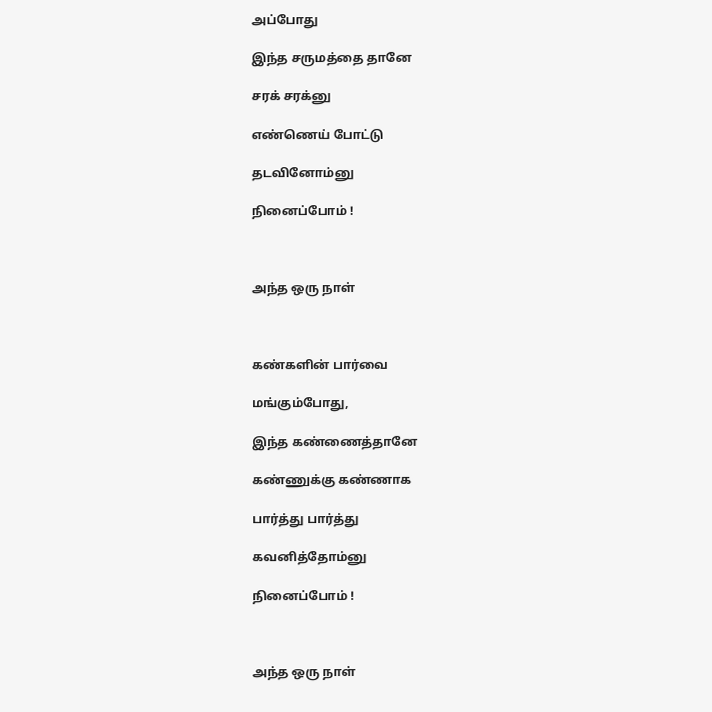அப்போது

இந்த சருமத்தை தானே

சரக் சரக்னு

எண்ணெய் போட்டு

தடவினோம்னு

நினைப்போம் !



அந்த ஒரு நாள்



கண்களின் பார்வை

மங்கும்போது,

இந்த கண்ணைத்தானே

கண்ணுக்கு கண்ணாக

பார்த்து பார்த்து

கவனித்தோம்னு

நினைப்போம் !



அந்த ஒரு நாள்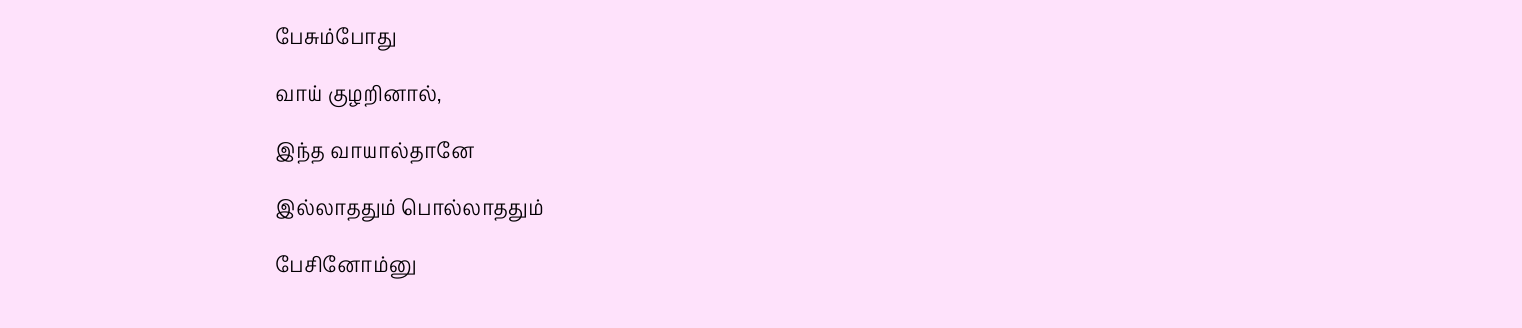பேசும்போது

வாய் குழறினால்,

இந்த வாயால்தானே

இல்லாததும் பொல்லாததும்

பேசினோம்னு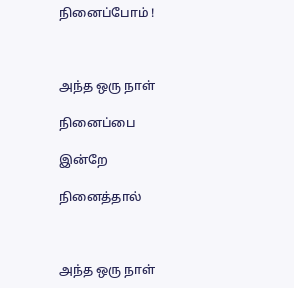நினைப்போம் !



அந்த ஒரு நாள்

நினைப்பை

இன்றே

நினைத்தால்



அந்த ஒரு நாள்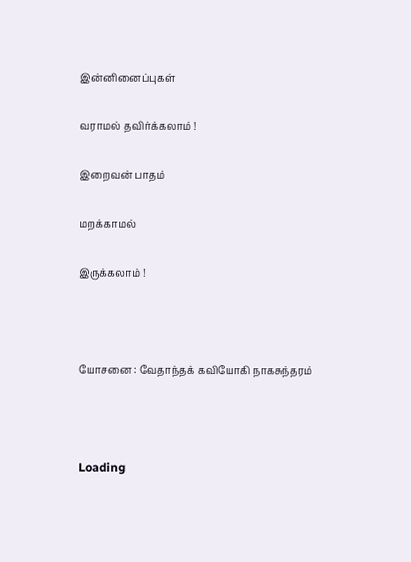இன்னினைப்புகள்

வராமல் தவிர்க்கலாம் !

இறைவன் பாதம்

மறக்காமல்

இருக்கலாம் !



யோசனை : வேதாந்தக் கவியோகி நாகசுந்தரம்



Loading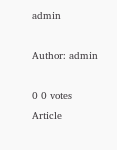admin

Author: admin

0 0 votes
Article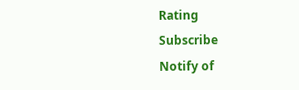Rating
Subscribe
Notify of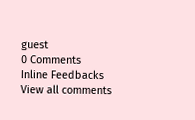guest
0 Comments
Inline Feedbacks
View all comments